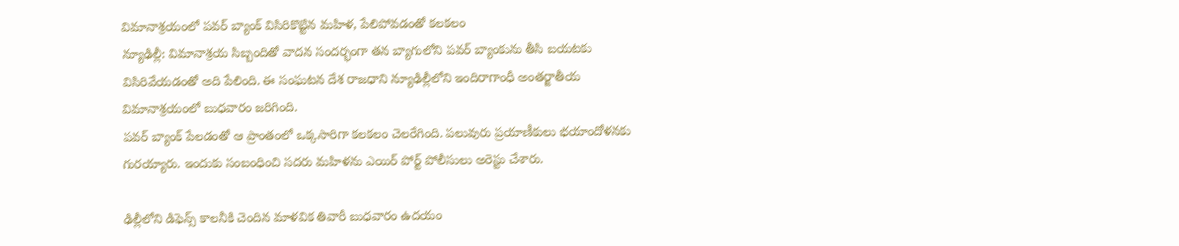విమానాశ్రయంలో పవర్ బ్యాంక్ విసిరికొట్టిన మహిళ, పేలిపోవడంతో కలకలం
న్యూఢిల్లీ: విమానాశ్రయ సిబ్బందితో వాదన సందర్భంగా తన బ్యాగులోని పవర్ బ్యాంకును తీసి బయటకు విసిరివేయడంతో అది పేలింది. ఈ సంఘటన దేశ రాజధాని న్యూఢిల్లీలోని ఇందిరాగాంధీ అంతర్జాతీయ విమానాశ్రయంలో బుధవారం జరిగింది.
పవర్ బ్యాంక్ పేలడంతో ఆ ప్రాంతంలో ఒక్కసారిగా కలకలం చెలరేగింది. పలువురు ప్రయాణీకులు భయాందోళనకు గురయ్యారు. ఇందుకు సంబంధించి సదరు మహిళను ఎయిర్ పోర్ట్ పోలీసులు అరెస్టు చేశారు.

ఢిల్లీలోని డిఫెన్స్ కాలనీకి చెందిన మాళవిక తివారీ బుధవారం ఉదయం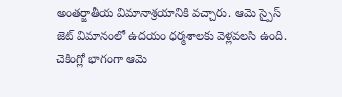అంతర్జాతీయ విమానాశ్రయానికి వచ్చారు. ఆమె స్పైస్ జెట్ విమానంలో ఉదయం ధర్మశాలకు వెళ్లవలసి ఉంది. చెకింగ్లో భాగంగా ఆమె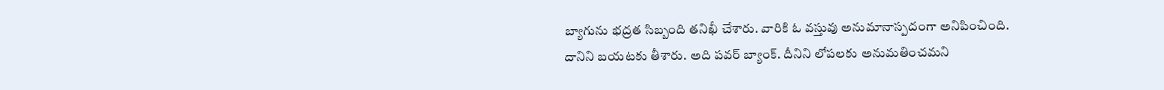బ్యాగును భద్రత సిబ్బంది తనిఖీ చేశారు. వారికి ఓ వస్తువు అనుమానాస్పదంగా అనిపించింది.
దానిని బయటకు తీశారు. అది పవర్ బ్యాంక్. దీనిని లోపలకు అనుమతించమని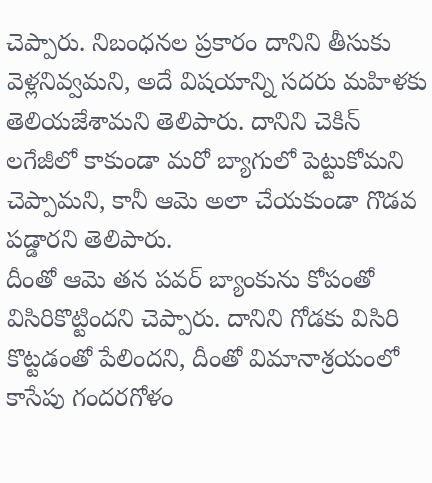చెప్పారు. నిబంధనల ప్రకారం దానిని తీసుకు వెళ్లనివ్వమని, అదే విషయాన్ని సదరు మహిళకు తెలియజేశామని తెలిపారు. దానిని చెకిన్ లగేజీలో కాకుండా మరో బ్యాగులో పెట్టుకోమని చెప్పామని, కానీ ఆమె అలా చేయకుండా గొడవ పడ్డారని తెలిపారు.
దీంతో ఆమె తన పవర్ బ్యాంకును కోపంతో విసిరికొట్టిందని చెప్పారు. దానిని గోడకు విసిరి కొట్టడంతో పేలిందని, దీంతో విమానాశ్రయంలో కాసేపు గందరగోళం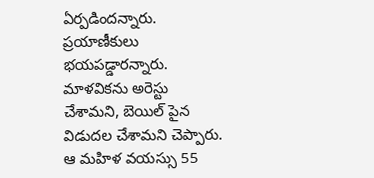ఏర్పడిందన్నారు. ప్రయాణీకులు భయపడ్డారన్నారు. మాళవికను అరెస్టు చేశామని, బెయిల్ పైన విడుదల చేశామని చెప్పారు. ఆ మహిళ వయస్సు 55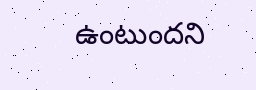ఉంటుందని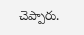చెప్పారు.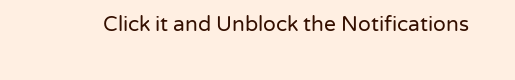Click it and Unblock the Notifications